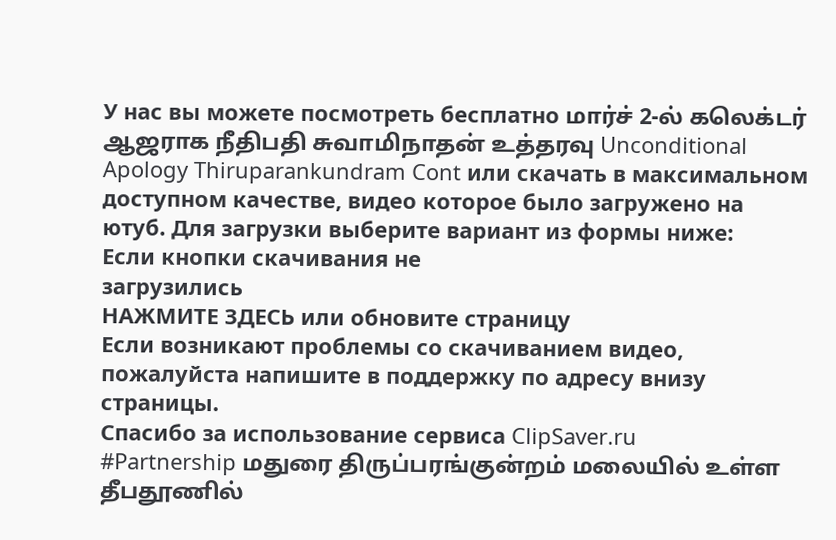У нас вы можете посмотреть бесплатно மார்ச் 2-ல் கலெக்டர் ஆஜராக நீதிபதி சுவாமிநாதன் உத்தரவு Unconditional Apology Thiruparankundram Cont или скачать в максимальном доступном качестве, видео которое было загружено на ютуб. Для загрузки выберите вариант из формы ниже:
Если кнопки скачивания не
загрузились
НАЖМИТЕ ЗДЕСЬ или обновите страницу
Если возникают проблемы со скачиванием видео, пожалуйста напишите в поддержку по адресу внизу
страницы.
Спасибо за использование сервиса ClipSaver.ru
#Partnership மதுரை திருப்பரங்குன்றம் மலையில் உள்ள தீபதூணில்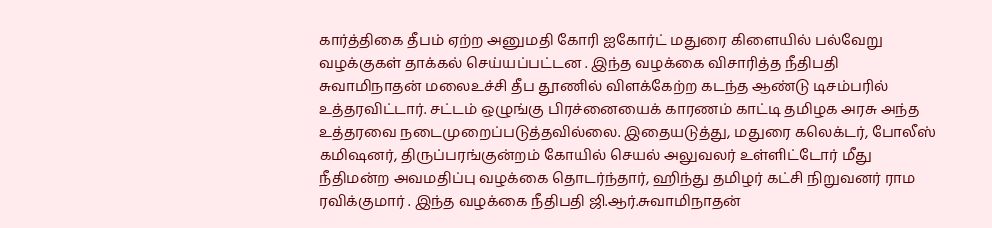கார்த்திகை தீபம் ஏற்ற அனுமதி கோரி ஐகோர்ட் மதுரை கிளையில் பல்வேறு வழக்குகள் தாக்கல் செய்யப்பட்டன . இந்த வழக்கை விசாரித்த நீதிபதி சுவாமிநாதன் மலைஉச்சி தீப தூணில் விளக்கேற்ற கடந்த ஆண்டு டிசம்பரில் உத்தரவிட்டார். சட்டம் ஒழுங்கு பிரச்னையைக் காரணம் காட்டி தமிழக அரசு அந்த உத்தரவை நடைமுறைப்படுத்தவில்லை. இதையடுத்து, மதுரை கலெக்டர், போலீஸ் கமிஷனர், திருப்பரங்குன்றம் கோயில் செயல் அலுவலர் உள்ளிட்டோர் மீது நீதிமன்ற அவமதிப்பு வழக்கை தொடர்ந்தார், ஹிந்து தமிழர் கட்சி நிறுவனர் ராம ரவிக்குமார் . இந்த வழக்கை நீதிபதி ஜி.ஆர்.சுவாமிநாதன்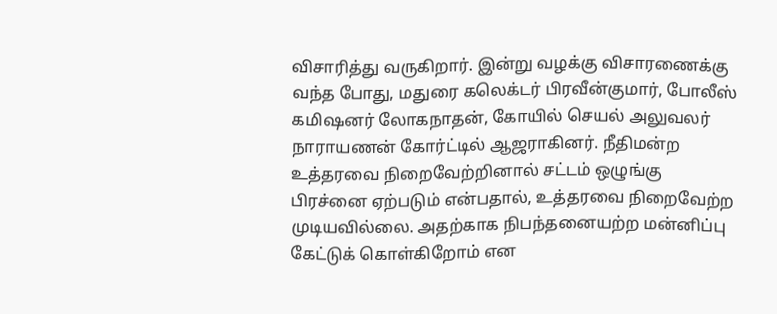விசாரித்து வருகிறார். இன்று வழக்கு விசாரணைக்கு வந்த போது, மதுரை கலெக்டர் பிரவீன்குமார், போலீஸ் கமிஷனர் லோகநாதன், கோயில் செயல் அலுவலர் நாராயணன் கோர்ட்டில் ஆஜராகினர். நீதிமன்ற உத்தரவை நிறைவேற்றினால் சட்டம் ஒழுங்கு பிரச்னை ஏற்படும் என்பதால், உத்தரவை நிறைவேற்ற முடியவில்லை. அதற்காக நிபந்தனையற்ற மன்னிப்பு கேட்டுக் கொள்கிறோம் என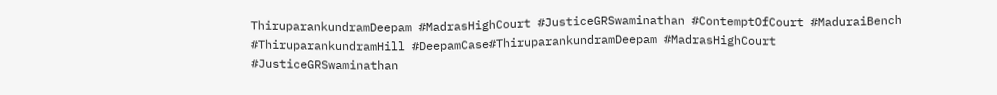ThiruparankundramDeepam #MadrasHighCourt #JusticeGRSwaminathan #ContemptOfCourt #MaduraiBench #ThiruparankundramHill #DeepamCase#ThiruparankundramDeepam #MadrasHighCourt #JusticeGRSwaminathan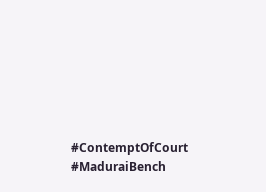#ContemptOfCourt #MaduraiBench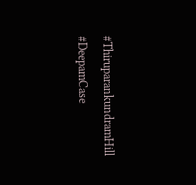#ThiruparankundramHill #DeepamCase